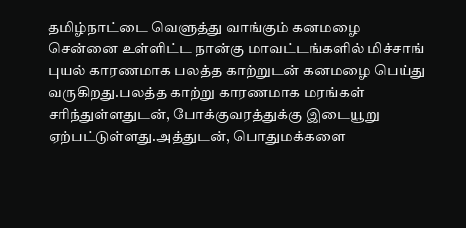தமிழ்நாட்டை வெளுத்து வாங்கும் கனமழை
சென்னை உள்ளிட்ட நான்கு மாவட்டங்களில் மிச்சாங் புயல் காரணமாக பலத்த காற்றுடன் கனமழை பெய்து வருகிறது.பலத்த காற்று காரணமாக மரங்கள் சரிந்துள்ளதுடன், போக்குவரத்துக்கு இடையூறு ஏற்பட்டுள்ளது.அத்துடன், பொதுமக்களை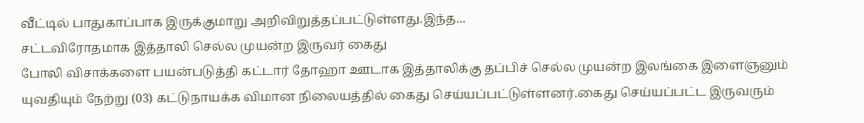வீட்டில் பாதுகாப்பாக இருக்குமாறு அறிவிறுத்தப்பட்டுள்ளது.இந்த...
சட்டவிரோதமாக இத்தாலி செல்ல முயன்ற இருவர் கைது
போலி விசாக்களை பயன்படுத்தி கட்டார் தோஹா ஊடாக இத்தாலிக்கு தப்பிச் செல்ல முயன்ற இலங்கை இளைஞனும் யுவதியும் நேற்று (03) கட்டுநாயக்க விமான நிலையத்தில் கைது செய்யப்பட்டுள்ளனர்.கைது செய்யப்பட்ட இருவரும்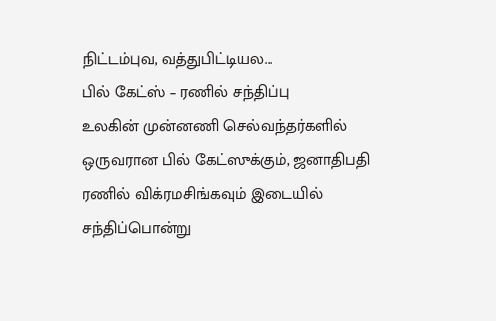நிட்டம்புவ, வத்துபிட்டியல...
பில் கேட்ஸ் – ரணில் சந்திப்பு
உலகின் முன்னணி செல்வந்தர்களில் ஒருவரான பில் கேட்ஸுக்கும், ஜனாதிபதி ரணில் விக்ரமசிங்கவும் இடையில் சந்திப்பொன்று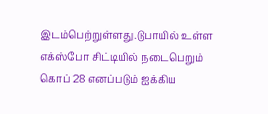இடம்பெற்றுள்ளது.டுபாயில் உள்ள எக்ஸ்போ சிட்டியில் நடைபெறும் கொப் 28 எனப்படும் ஐக்கிய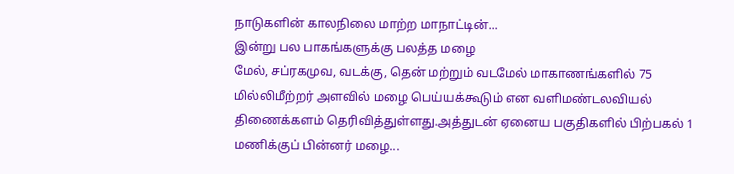நாடுகளின் காலநிலை மாற்ற மாநாட்டின்...
இன்று பல பாகங்களுக்கு பலத்த மழை
மேல், சப்ரகமுவ, வடக்கு, தென் மற்றும் வடமேல் மாகாணங்களில் 75 மில்லிமீற்றர் அளவில் மழை பெய்யக்கூடும் என வளிமண்டலவியல் திணைக்களம் தெரிவித்துள்ளது.அத்துடன் ஏனைய பகுதிகளில் பிற்பகல் 1 மணிக்குப் பின்னர் மழை...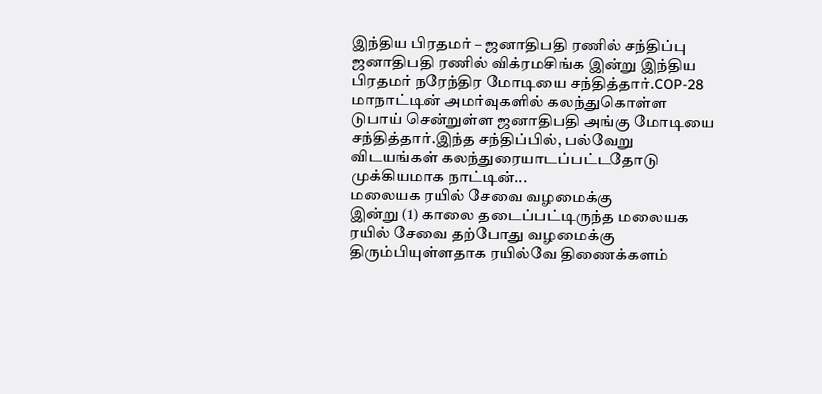இந்திய பிரதமர் – ஜனாதிபதி ரணில் சந்திப்பு
ஜனாதிபதி ரணில் விக்ரமசிங்க இன்று இந்திய பிரதமர் நரேந்திர மோடியை சந்தித்தார்.COP-28 மாநாட்டின் அமர்வுகளில் கலந்துகொள்ள டுபாய் சென்றுள்ள ஜனாதிபதி அங்கு மோடியை சந்தித்தார்.இந்த சந்திப்பில், பல்வேறு விடயங்கள் கலந்துரையாடப்பட்டதோடு முக்கியமாக நாட்டின்...
மலையக ரயில் சேவை வழமைக்கு
இன்று (1) காலை தடைப்பட்டிருந்த மலையக ரயில் சேவை தற்போது வழமைக்கு திரும்பியுள்ளதாக ரயில்வே திணைக்களம்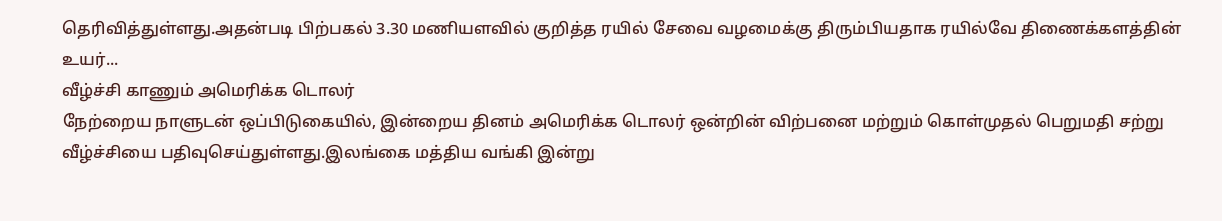தெரிவித்துள்ளது.அதன்படி பிற்பகல் 3.30 மணியளவில் குறித்த ரயில் சேவை வழமைக்கு திரும்பியதாக ரயில்வே திணைக்களத்தின் உயர்...
வீழ்ச்சி காணும் அமெரிக்க டொலர்
நேற்றைய நாளுடன் ஒப்பிடுகையில், இன்றைய தினம் அமெரிக்க டொலர் ஒன்றின் விற்பனை மற்றும் கொள்முதல் பெறுமதி சற்று வீழ்ச்சியை பதிவுசெய்துள்ளது.இலங்கை மத்திய வங்கி இன்று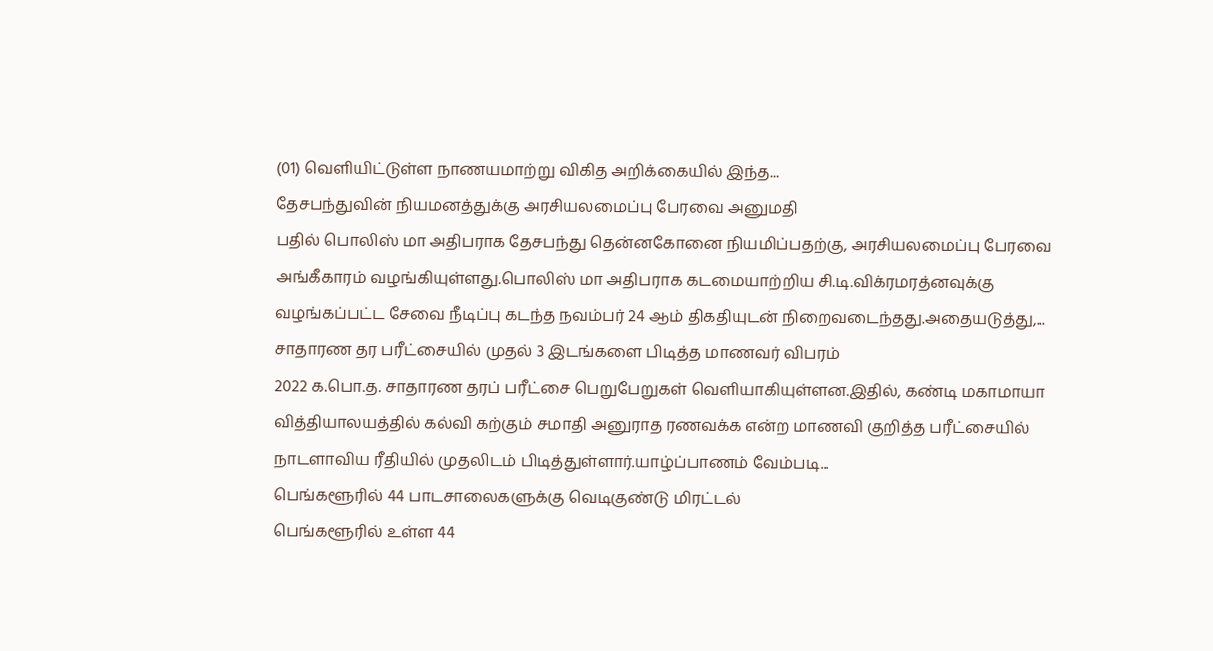(01) வெளியிட்டுள்ள நாணயமாற்று விகித அறிக்கையில் இந்த...
தேசபந்துவின் நியமனத்துக்கு அரசியலமைப்பு பேரவை அனுமதி
பதில் பொலிஸ் மா அதிபராக தேசபந்து தென்னகோனை நியமிப்பதற்கு, அரசியலமைப்பு பேரவை அங்கீகாரம் வழங்கியுள்ளது.பொலிஸ் மா அதிபராக கடமையாற்றிய சி.டி.விக்ரமரத்னவுக்கு வழங்கப்பட்ட சேவை நீடிப்பு கடந்த நவம்பர் 24 ஆம் திகதியுடன் நிறைவடைந்தது.அதையடுத்து,...
சாதாரண தர பரீட்சையில் முதல் 3 இடங்களை பிடித்த மாணவர் விபரம்
2022 க.பொ.த. சாதாரண தரப் பரீட்சை பெறுபேறுகள் வெளியாகியுள்ளன.இதில், கண்டி மகாமாயா வித்தியாலயத்தில் கல்வி கற்கும் சமாதி அனுராத ரணவக்க என்ற மாணவி குறித்த பரீட்சையில் நாடளாவிய ரீதியில் முதலிடம் பிடித்துள்ளார்.யாழ்ப்பாணம் வேம்படி...
பெங்களூரில் 44 பாடசாலைகளுக்கு வெடிகுண்டு மிரட்டல்
பெங்களூரில் உள்ள 44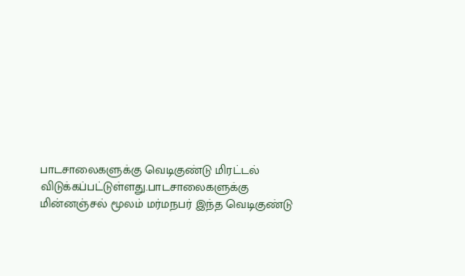பாடசாலைகளுக்கு வெடிகுண்டு மிரட்டல் விடுக்கப்பட்டுள்ளது.பாடசாலைகளுக்கு மின்னஞ்சல் மூலம் மர்மநபர் இந்த வெடிகுண்டு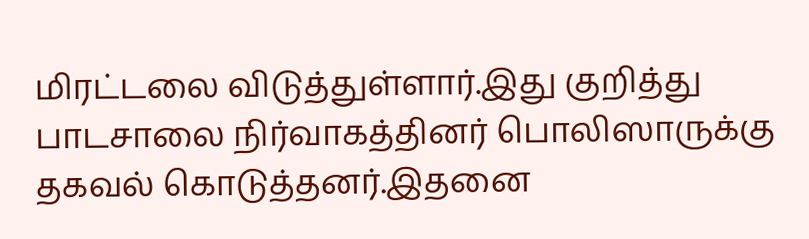மிரட்டலை விடுத்துள்ளார்.இது குறித்து பாடசாலை நிர்வாகத்தினர் பொலிஸாருக்கு தகவல் கொடுத்தனர்.இதனை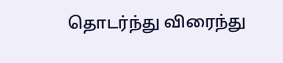தொடர்ந்து விரைந்து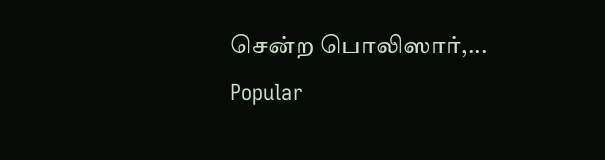சென்ற பொலிஸார்,...
Popular